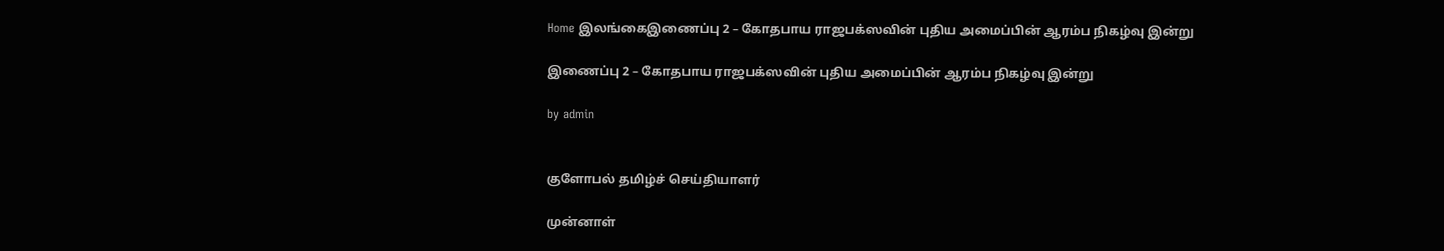Home இலங்கைஇணைப்பு 2 – கோதபாய ராஜபக்ஸவின் புதிய அமைப்பின் ஆரம்ப நிகழ்வு இன்று

இணைப்பு 2 – கோதபாய ராஜபக்ஸவின் புதிய அமைப்பின் ஆரம்ப நிகழ்வு இன்று

by admin


குளோபல் தமிழ்ச் செய்தியாளர்

முன்னாள்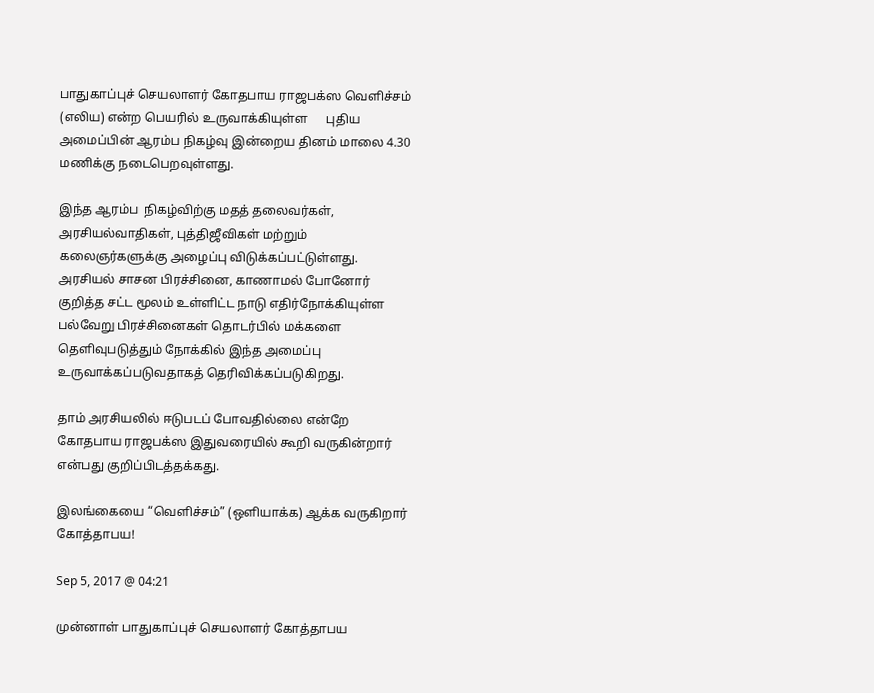பாதுகாப்புச் செயலாளர் கோதபாய ராஜபக்ஸ வெளிச்சம் (எலிய) என்ற பெயரில் உருவாக்கியுள்ள      புதிய அமைப்பின் ஆரம்ப நிகழ்வு இன்றைய தினம் மாலை 4.30 மணிக்கு நடைபெறவுள்ளது.

இந்த ஆரம்ப  நிகழ்விற்கு மதத் தலைவர்கள், அரசியல்வாதிகள், புத்திஜீவிகள் மற்றும் கலைஞர்களுக்கு அழைப்பு விடுக்கப்பட்டுள்ளது. அரசியல் சாசன பிரச்சினை, காணாமல் போனோர் குறித்த சட்ட மூலம் உள்ளிட்ட நாடு எதிர்நோக்கியுள்ள பல்வேறு பிரச்சினைகள் தொடர்பில் மக்களை தெளிவுபடுத்தும் நோக்கில் இந்த அமைப்பு உருவாக்கப்படுவதாகத் தெரிவிக்கப்படுகிறது.

தாம் அரசியலில் ஈடுபடப் போவதில்லை என்றே கோதபாய ராஜபக்ஸ இதுவரையில் கூறி வருகின்றார் என்பது குறிப்பிடத்தக்கது.

இலங்கையை “வெளிச்சம்” (ஒளியாக்க) ஆக்க வருகிறார் கோத்தாபய!

Sep 5, 2017 @ 04:21

முன்னாள் பாதுகாப்புச் செயலாளர் கோத்தாபய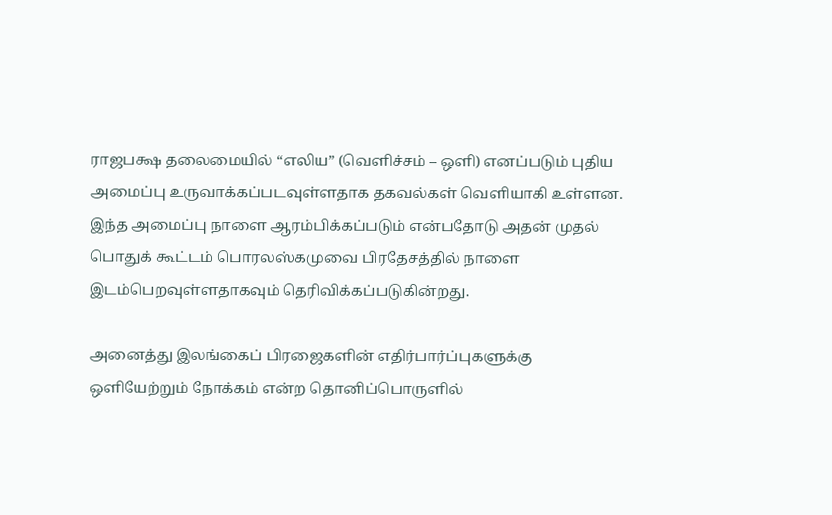ராஜபக்ஷ தலைமையில் “எலிய” (வெளிச்சம் – ஒளி) எனப்படும் புதிய அமைப்பு உருவாக்கப்படவுள்ளதாக தகவல்கள் வெளியாகி உள்ளன. இந்த அமைப்பு நாளை ஆரம்பிக்கப்படும் என்பதோடு அதன் முதல் பொதுக் கூட்டம் பொரலஸ்கமுவை பிரதேசத்தில் நாளை இடம்பெறவுள்ளதாகவும் தெரிவிக்கப்படுகின்றது.

அனைத்து இலங்கைப் பிரஜைகளின் எதிர்பார்ப்புகளுக்கு ஒளியேற்றும் நோக்கம் என்ற தொனிப்பொருளில்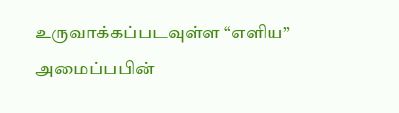உருவாக்கப்படவுள்ள “எளிய” அமைப்பபின்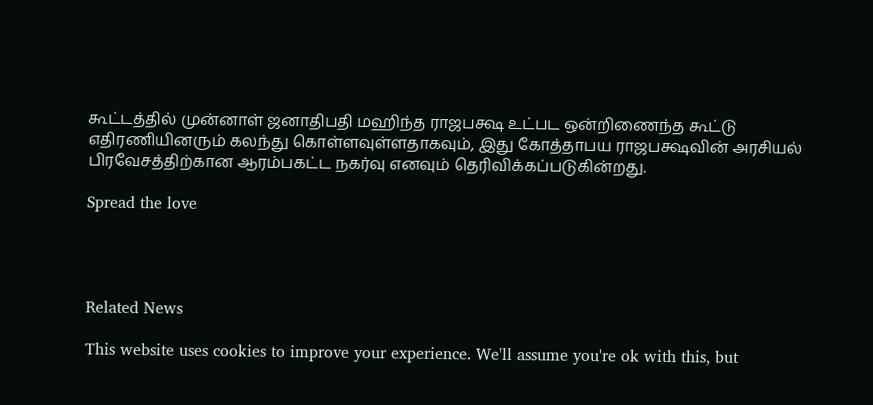கூட்டத்தில் முன்னாள் ஜனாதிபதி மஹிந்த ராஜபக்ஷ உட்பட ஒன்றிணைந்த கூட்டு எதிரணியினரும் கலந்து கொள்ளவுள்ளதாகவும், இது கோத்தாபய ராஜபக்ஷவின் அரசியல் பிரவேசத்திற்கான ஆரம்பகட்ட நகர்வு எனவும் தெரிவிக்கப்படுகின்றது.

Spread the love




Related News

This website uses cookies to improve your experience. We'll assume you're ok with this, but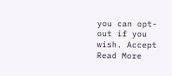you can opt-out if you wish. Accept Read More